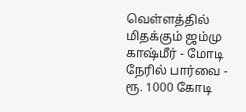வெள்ளத்தில் மிதக்கும் ஜம்மு காஷ்மீர் - மோடி நேரில் பார்வை - ரூ. 1000 கோடி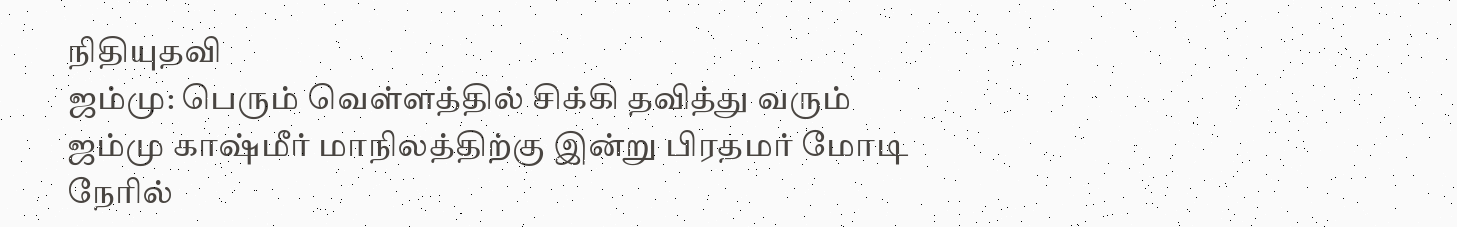நிதியுதவி
ஜம்மு: பெரும் வெள்ளத்தில் சிக்கி தவித்து வரும் ஜம்மு காஷ்மீர் மாநிலத்திற்கு இன்று பிரதமர் மோடி நேரில்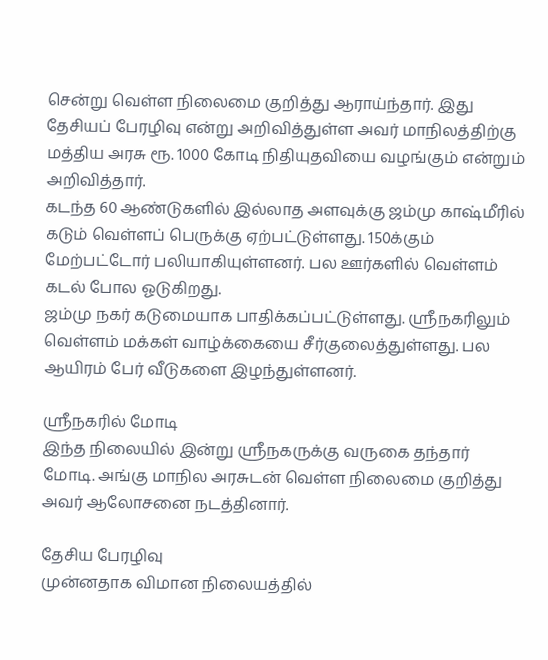சென்று வெள்ள நிலைமை குறித்து ஆராய்ந்தார். இது தேசியப் பேரழிவு என்று அறிவித்துள்ள அவர் மாநிலத்திற்கு மத்திய அரசு ரூ. 1000 கோடி நிதியுதவியை வழங்கும் என்றும் அறிவித்தார்.
கடந்த 60 ஆண்டுகளில் இல்லாத அளவுக்கு ஜம்மு காஷ்மீரில் கடும் வெள்ளப் பெருக்கு ஏற்பட்டுள்ளது. 150க்கும் மேற்பட்டோர் பலியாகியுள்ளனர். பல ஊர்களில் வெள்ளம் கடல் போல ஓடுகிறது.
ஜம்மு நகர் கடுமையாக பாதிக்கப்பட்டுள்ளது. ஸ்ரீநகரிலும் வெள்ளம் மக்கள் வாழ்க்கையை சீர்குலைத்துள்ளது. பல ஆயிரம் பேர் வீடுகளை இழந்துள்ளனர்.

ஸ்ரீநகரில் மோடி
இந்த நிலையில் இன்று ஸ்ரீநகருக்கு வருகை தந்தார் மோடி. அங்கு மாநில அரசுடன் வெள்ள நிலைமை குறித்து அவர் ஆலோசனை நடத்தினார்.

தேசிய பேரழிவு
முன்னதாக விமான நிலையத்தில்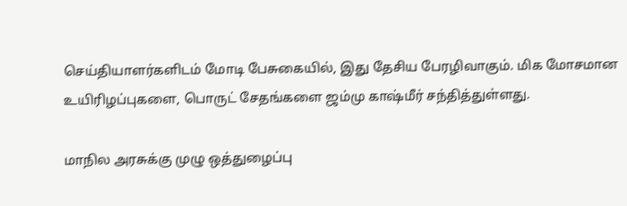செய்தியாளர்களிடம் மோடி பேசுகையில், இது தேசிய பேரழிவாகும். மிக மோசமான உயிரிழப்புகளை, பொருட் சேதங்களை ஜம்மு காஷ்மீர் சந்தித்துள்ளது.

மாநில அரசுக்கு முழு ஒத்துழைப்பு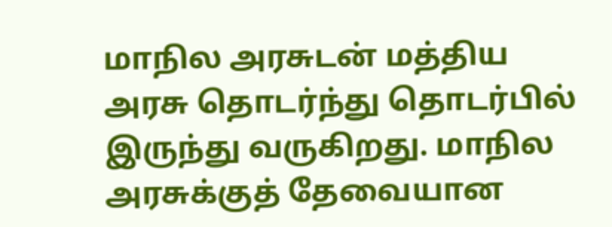மாநில அரசுடன் மத்திய அரசு தொடர்ந்து தொடர்பில் இருந்து வருகிறது. மாநில அரசுக்குத் தேவையான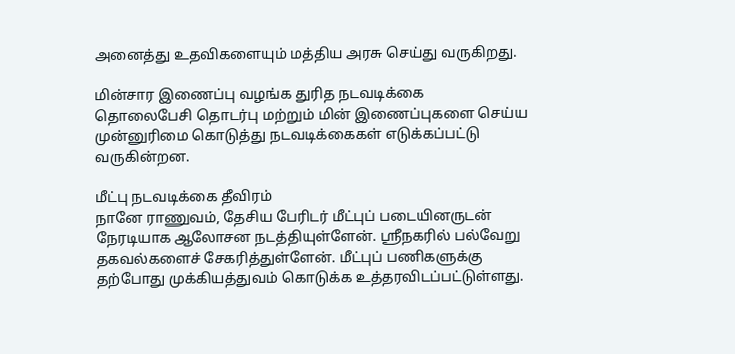அனைத்து உதவிகளையும் மத்திய அரசு செய்து வருகிறது.

மின்சார இணைப்பு வழங்க துரித நடவடிக்கை
தொலைபேசி தொடர்பு மற்றும் மின் இணைப்புகளை செய்ய முன்னுரிமை கொடுத்து நடவடிக்கைகள் எடுக்கப்பட்டு வருகின்றன.

மீட்பு நடவடிக்கை தீவிரம்
நானே ராணுவம், தேசிய பேரிடர் மீட்புப் படையினருடன் நேரடியாக ஆலோசன நடத்தியுள்ளேன். ஸ்ரீநகரில் பல்வேறு தகவல்களைச் சேகரித்துள்ளேன். மீட்புப் பணிகளுக்கு தற்போது முக்கியத்துவம் கொடுக்க உத்தரவிடப்பட்டுள்ளது.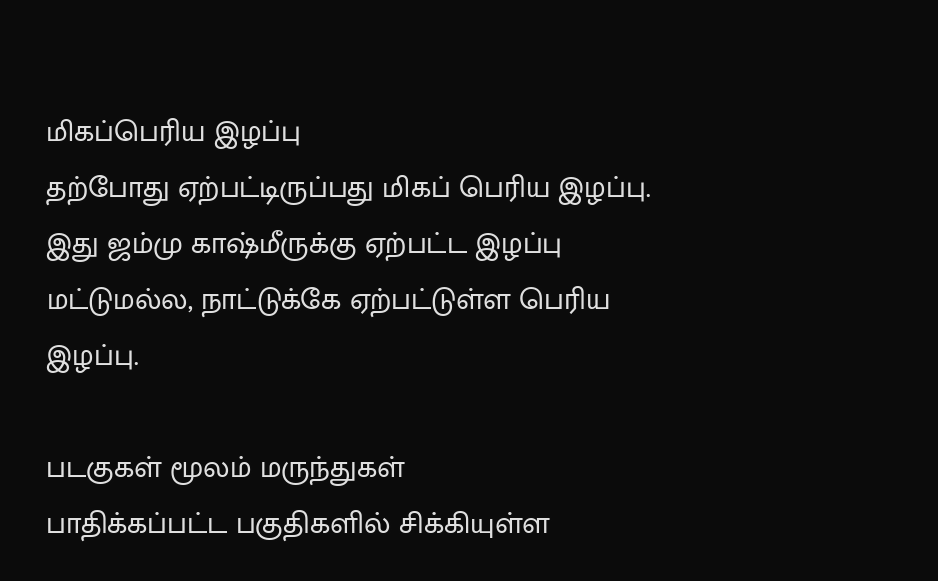மிகப்பெரிய இழப்பு
தற்போது ஏற்பட்டிருப்பது மிகப் பெரிய இழப்பு. இது ஜம்மு காஷ்மீருக்கு ஏற்பட்ட இழப்பு மட்டுமல்ல, நாட்டுக்கே ஏற்பட்டுள்ள பெரிய இழப்பு.

படகுகள் மூலம் மருந்துகள்
பாதிக்கப்பட்ட பகுதிகளில் சிக்கியுள்ள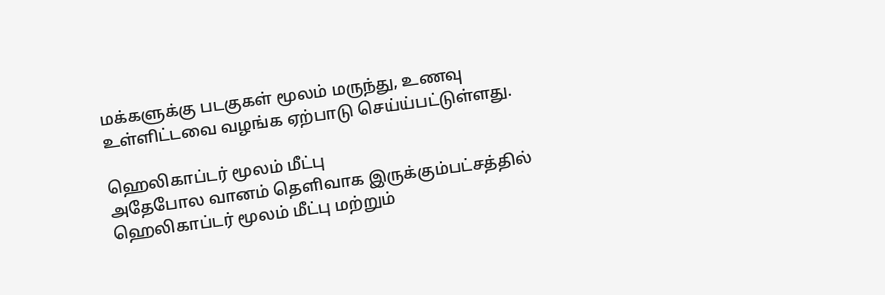மக்களுக்கு படகுகள் மூலம் மருந்து, உணவு உள்ளிட்டவை வழங்க ஏற்பாடு செய்ய்பட்டுள்ளது.

ஹெலிகாப்டர் மூலம் மீட்பு
அதேபோல வானம் தெளிவாக இருக்கும்பட்சத்தில் ஹெலிகாப்டர் மூலம் மீட்பு மற்றும்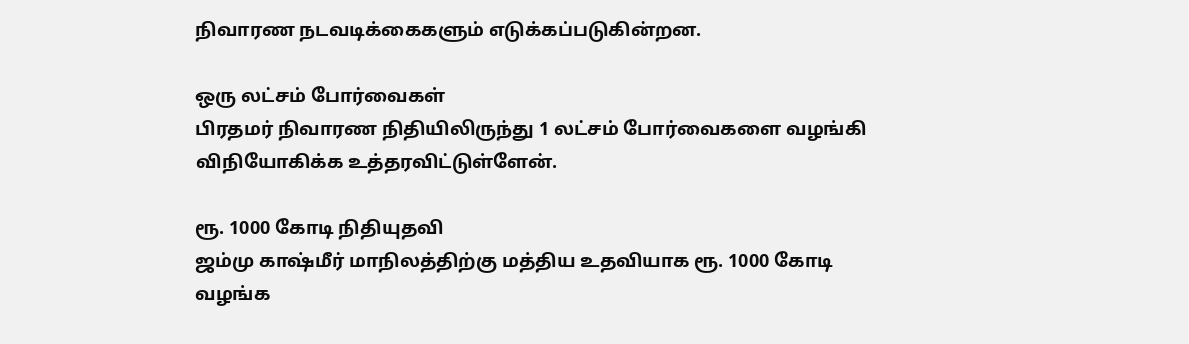நிவாரண நடவடிக்கைகளும் எடுக்கப்படுகின்றன.

ஒரு லட்சம் போர்வைகள்
பிரதமர் நிவாரண நிதியிலிருந்து 1 லட்சம் போர்வைகளை வழங்கி விநியோகிக்க உத்தரவிட்டுள்ளேன்.

ரூ. 1000 கோடி நிதியுதவி
ஜம்மு காஷ்மீர் மாநிலத்திற்கு மத்திய உதவியாக ரூ. 1000 கோடி வழங்க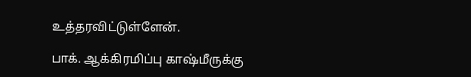உத்தரவிட்டுள்ளேன்.

பாக். ஆக்கிரமிப்பு காஷ்மீருக்கு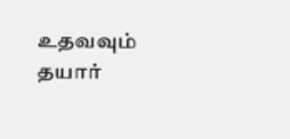உதவவும் தயார்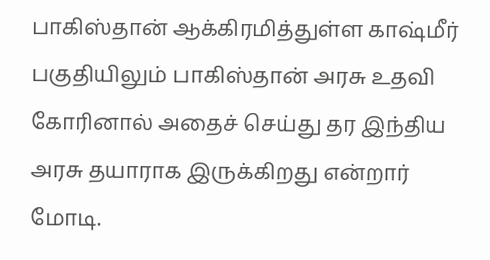பாகிஸ்தான் ஆக்கிரமித்துள்ள காஷ்மீர் பகுதியிலும் பாகிஸ்தான் அரசு உதவி கோரினால் அதைச் செய்து தர இந்திய அரசு தயாராக இருக்கிறது என்றார் மோடி.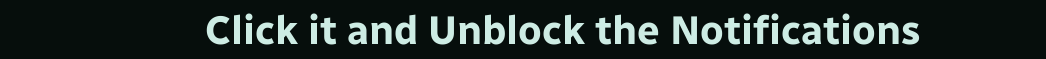Click it and Unblock the Notifications